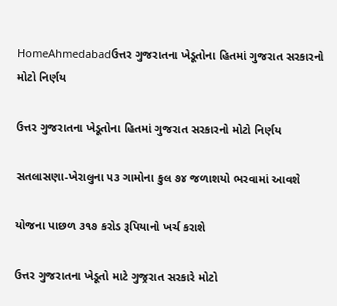HomeAhmedabadઉત્તર ગુજરાતના ખેડૂતોના હિતમાં ગુજરાત સરકારનો મોટો નિર્ણય

ઉત્તર ગુજરાતના ખેડૂતોના હિતમાં ગુજરાત સરકારનો મોટો નિર્ણય

સતલાસણા-ખેરાલુના ૫૩ ગામોના કુલ ૭૪ જળાશયો ભરવામાં આવશે

યોજના પાછળ ૩૧૭ કરોડ રૂપિયાનો ખર્ચ કરાશે

ઉત્તર ગુજરાતના ખેડૂતો માટે ગુજ્રરાત સરકારે મોટો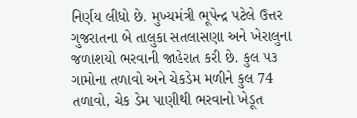નિર્ણય લીધો છે. મુખ્યમંત્રી ભૂપેન્દ્ર પટેલે ઉત્તર ગુજરાતના બે તાલુકા સતલાસણા અને ખેરાલુના જળાશયો ભરવાની જાહેરાત કરી છે. કુલ ૫૩ ગામોના તળાવો અને ચેકડેમ મળીને કુલ 74 તળાવો, ચેક ડેમ પાણીથી ભરવાનો ખેડૂત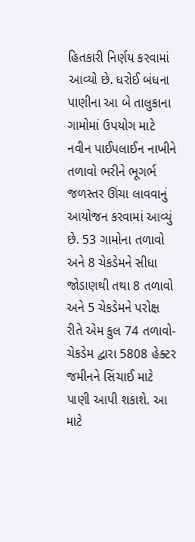હિતકારી નિર્ણય કરવામાં આવ્યો છે. ધરોઈ બંધના પાણીના આ બે તાલુકાના ગામોમાં ઉપયોગ માટે નવીન પાઈપલાઈન નાખીને તળાવો ભરીને ભૂગર્ભ જળસ્તર ઊંચા લાવવાનું આયોજન કરવામાં આવ્યું છે. 53 ગામોના તળાવો અને 8 ચેકડેમને સીધા જોડાણથી તથા 8 તળાવો અને 5 ચેકડેમને પરોક્ષ રીતે એમ કુલ 74 તળાવો-ચેકડેમ દ્વારા 5808 હેક્ટર જમીનને સિંચાઈ માટે પાણી આપી શકાશે. આ માટે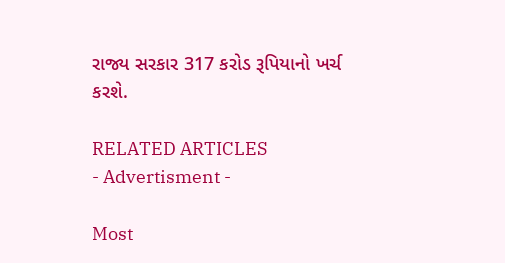રાજ્ય સરકાર 317 કરોડ રૂપિયાનો ખર્ચ કરશે.

RELATED ARTICLES
- Advertisment -

Most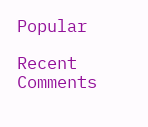Popular

Recent Comments